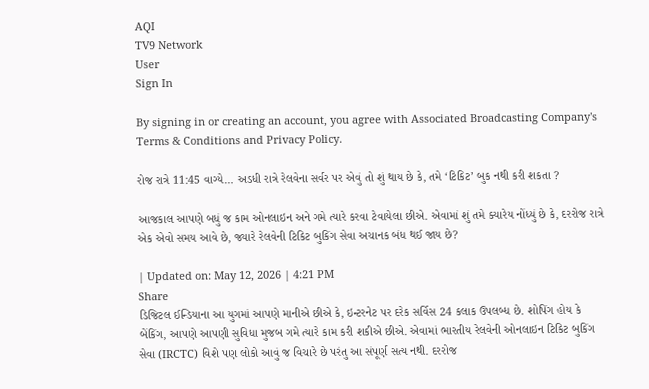AQI
TV9 Network
User
Sign In

By signing in or creating an account, you agree with Associated Broadcasting Company's Terms & Conditions and Privacy Policy.

રોજ રાત્રે 11:45 વાગ્યે… અડધી રાત્રે રેલવેના સર્વર પર એવું તો શું થાય છે કે, તમે ‘ટિકિટ’ બુક નથી કરી શકતા ?

આજકાલ આપણે બધું જ કામ ઓનલાઇન અને ગમે ત્યારે કરવા ટેવાયેલા છીએ. એવામાં શું તમે ક્યારેય નોંધ્યું છે કે, દરરોજ રાત્રે એક એવો સમય આવે છે, જ્યારે રેલવેની ટિકિટ બુકિંગ સેવા અચાનક બંધ થઈ જાય છે?

| Updated on: May 12, 2026 | 4:21 PM
Share
ડિજિટલ ઈન્ડિયાના આ યુગમાં આપણે માનીએ છીએ કે, ઇન્ટરનેટ પર દરેક સર્વિસ 24 કલાક ઉપલબ્ધ છે. શોપિંગ હોય કે બેંકિંગ, આપણે આપણી સુવિધા મુજબ ગમે ત્યારે કામ કરી શકીએ છીએ. એવામાં ભારતીય રેલવેની ઓનલાઇન ટિકિટ બુકિંગ સેવા (IRCTC) વિશે પણ લોકો આવું જ વિચારે છે પરંતુ આ સંપૂર્ણ સત્ય નથી. દરરોજ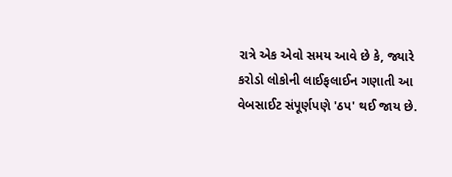રાત્રે એક એવો સમય આવે છે કે, જ્યારે કરોડો લોકોની લાઈફલાઈન ગણાતી આ વેબસાઈટ સંપૂર્ણપણે 'ઠપ' થઈ જાય છે.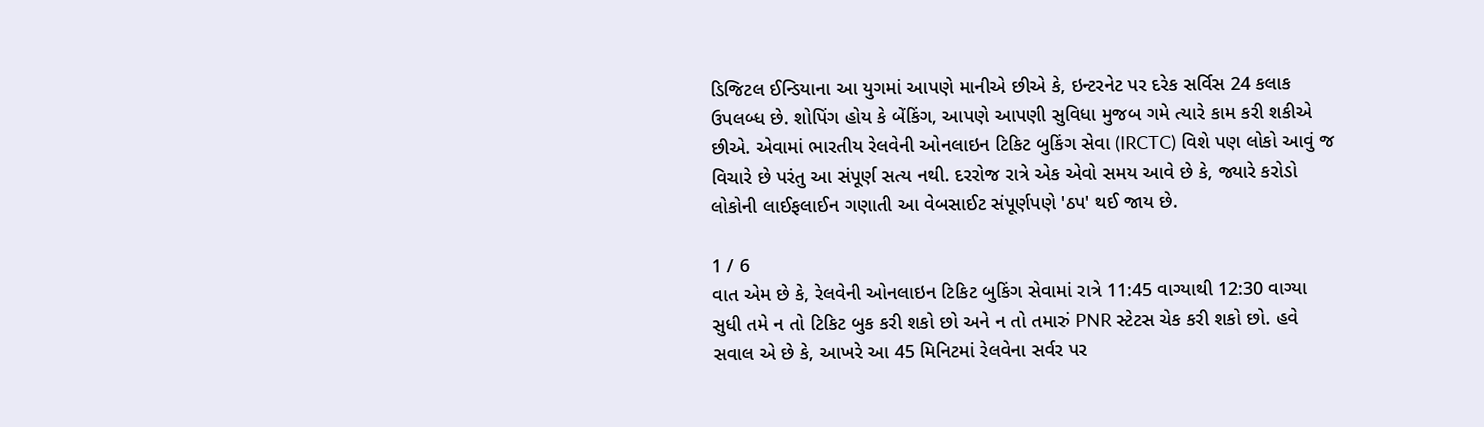ડિજિટલ ઈન્ડિયાના આ યુગમાં આપણે માનીએ છીએ કે, ઇન્ટરનેટ પર દરેક સર્વિસ 24 કલાક ઉપલબ્ધ છે. શોપિંગ હોય કે બેંકિંગ, આપણે આપણી સુવિધા મુજબ ગમે ત્યારે કામ કરી શકીએ છીએ. એવામાં ભારતીય રેલવેની ઓનલાઇન ટિકિટ બુકિંગ સેવા (IRCTC) વિશે પણ લોકો આવું જ વિચારે છે પરંતુ આ સંપૂર્ણ સત્ય નથી. દરરોજ રાત્રે એક એવો સમય આવે છે કે, જ્યારે કરોડો લોકોની લાઈફલાઈન ગણાતી આ વેબસાઈટ સંપૂર્ણપણે 'ઠપ' થઈ જાય છે.

1 / 6
વાત એમ છે કે, રેલવેની ઓનલાઇન ટિકિટ બુકિંગ સેવામાં રાત્રે 11:45 વાગ્યાથી 12:30 વાગ્યા સુધી તમે ન તો ટિકિટ બુક કરી શકો છો અને ન તો તમારું PNR સ્ટેટસ ચેક કરી શકો છો. હવે સવાલ એ છે કે, આખરે આ 45 મિનિટમાં રેલવેના સર્વર પર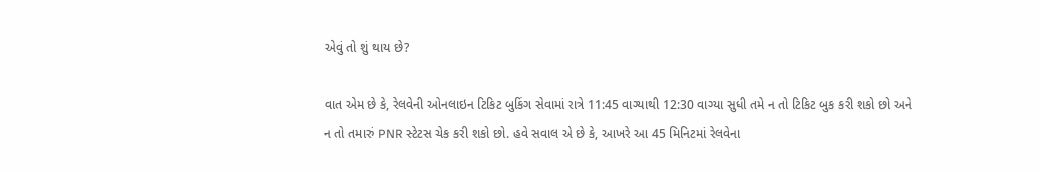એવું તો શું થાય છે?

વાત એમ છે કે, રેલવેની ઓનલાઇન ટિકિટ બુકિંગ સેવામાં રાત્રે 11:45 વાગ્યાથી 12:30 વાગ્યા સુધી તમે ન તો ટિકિટ બુક કરી શકો છો અને ન તો તમારું PNR સ્ટેટસ ચેક કરી શકો છો. હવે સવાલ એ છે કે, આખરે આ 45 મિનિટમાં રેલવેના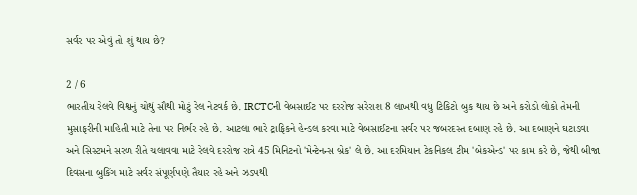સર્વર પર એવું તો શું થાય છે?

2 / 6
ભારતીય રેલવે વિશ્વનું ચોથું સૌથી મોટું રેલ નેટવર્ક છે. IRCTCની વેબસાઈટ પર દરરોજ સરેરાશ 8 લાખથી વધુ ટિકિટો બુક થાય છે અને કરોડો લોકો તેમની મુસાફરીની માહિતી માટે તેના પર નિર્ભર રહે છે. આટલા ભારે ટ્રાફિકને હેન્ડલ કરવા માટે વેબસાઈટના સર્વર પર જબરદસ્ત દબાણ રહે છે. આ દબાણને ઘટાડવા અને સિસ્ટમને સરળ રીતે ચલાવવા માટે રેલવે દરરોજ રાત્રે 45 મિનિટનો 'મેન્ટેનન્સ બ્રેક' લે છે. આ દરમિયાન ટેકનિકલ ટીમ 'બેકએન્ડ' પર કામ કરે છે, જેથી બીજા દિવસના બુકિંગ માટે સર્વર સંપૂર્ણપણે તૈયાર રહે અને ઝડપથી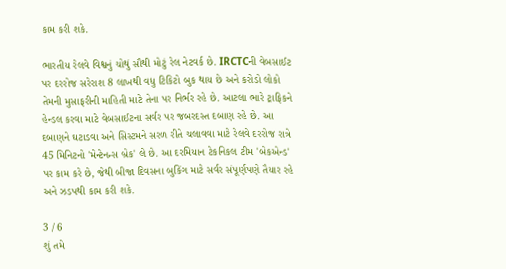કામ કરી શકે.

ભારતીય રેલવે વિશ્વનું ચોથું સૌથી મોટું રેલ નેટવર્ક છે. IRCTCની વેબસાઈટ પર દરરોજ સરેરાશ 8 લાખથી વધુ ટિકિટો બુક થાય છે અને કરોડો લોકો તેમની મુસાફરીની માહિતી માટે તેના પર નિર્ભર રહે છે. આટલા ભારે ટ્રાફિકને હેન્ડલ કરવા માટે વેબસાઈટના સર્વર પર જબરદસ્ત દબાણ રહે છે. આ દબાણને ઘટાડવા અને સિસ્ટમને સરળ રીતે ચલાવવા માટે રેલવે દરરોજ રાત્રે 45 મિનિટનો 'મેન્ટેનન્સ બ્રેક' લે છે. આ દરમિયાન ટેકનિકલ ટીમ 'બેકએન્ડ' પર કામ કરે છે, જેથી બીજા દિવસના બુકિંગ માટે સર્વર સંપૂર્ણપણે તૈયાર રહે અને ઝડપથી કામ કરી શકે.

3 / 6
શું તમે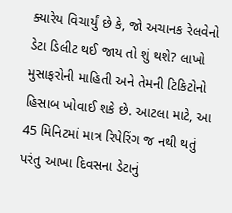ક્યારેય વિચાર્યું છે કે, જો અચાનક રેલવેનો ડેટા ડિલીટ થઈ જાય તો શું થશે? લાખો મુસાફરોની માહિતી અને તેમની ટિકિટોનો હિસાબ ખોવાઈ શકે છે. આટલા માટે, આ 45 મિનિટમાં માત્ર રિપેરિંગ જ નથી થતું પરંતુ આખા દિવસના ડેટાનું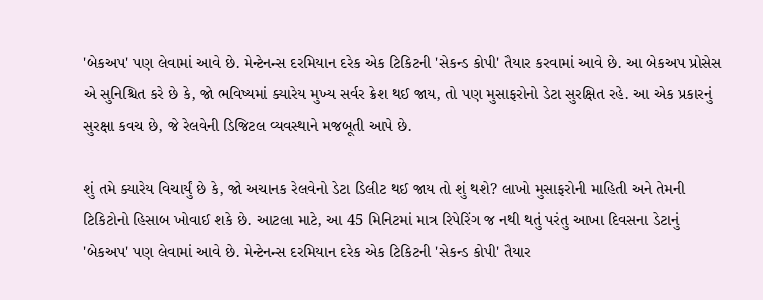'બેકઅપ' પણ લેવામાં આવે છે. મેન્ટેનન્સ દરમિયાન દરેક એક ટિકિટની 'સેકન્ડ કોપી' તૈયાર કરવામાં આવે છે. આ બેકઅપ પ્રોસેસ એ સુનિશ્ચિત કરે છે કે, જો ભવિષ્યમાં ક્યારેય મુખ્ય સર્વર ક્રેશ થઈ જાય, તો પણ મુસાફરોનો ડેટા સુરક્ષિત રહે. આ એક પ્રકારનું સુરક્ષા કવચ છે, જે રેલવેની ડિજિટલ વ્યવસ્થાને મજબૂતી આપે છે.

શું તમે ક્યારેય વિચાર્યું છે કે, જો અચાનક રેલવેનો ડેટા ડિલીટ થઈ જાય તો શું થશે? લાખો મુસાફરોની માહિતી અને તેમની ટિકિટોનો હિસાબ ખોવાઈ શકે છે. આટલા માટે, આ 45 મિનિટમાં માત્ર રિપેરિંગ જ નથી થતું પરંતુ આખા દિવસના ડેટાનું 'બેકઅપ' પણ લેવામાં આવે છે. મેન્ટેનન્સ દરમિયાન દરેક એક ટિકિટની 'સેકન્ડ કોપી' તૈયાર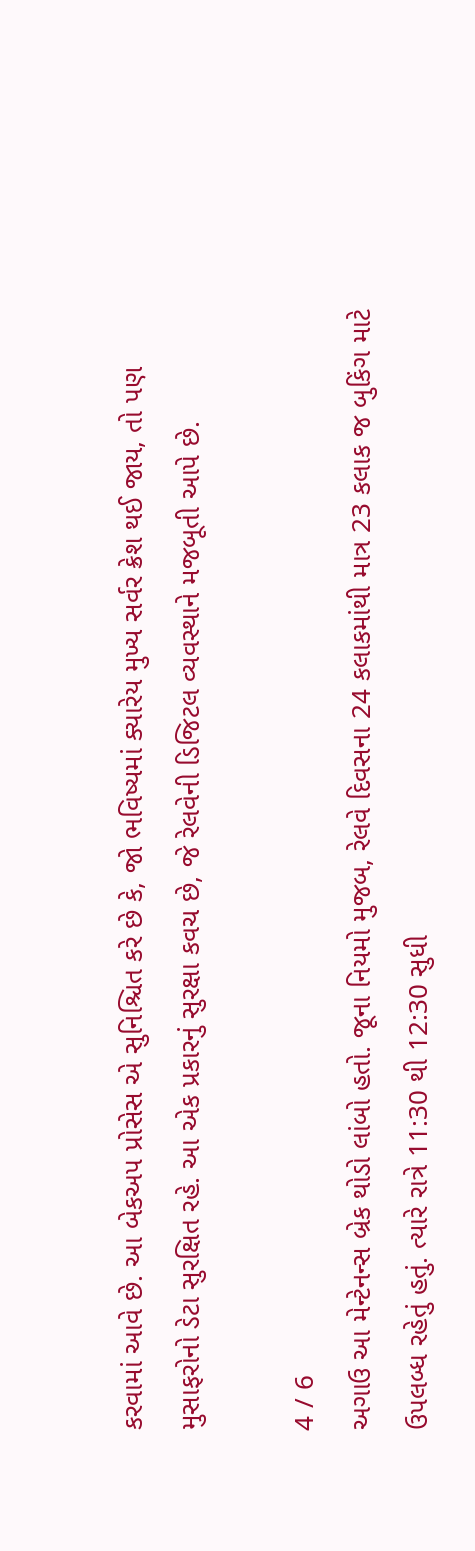કરવામાં આવે છે. આ બેકઅપ પ્રોસેસ એ સુનિશ્ચિત કરે છે કે, જો ભવિષ્યમાં ક્યારેય મુખ્ય સર્વર ક્રેશ થઈ જાય, તો પણ મુસાફરોનો ડેટા સુરક્ષિત રહે. આ એક પ્રકારનું સુરક્ષા કવચ છે, જે રેલવેની ડિજિટલ વ્યવસ્થાને મજબૂતી આપે છે.

4 / 6
અગાઉ આ મેન્ટેનન્સ બ્રેક થોડો લાંબો હતો. જૂના નિયમો મુજબ, રેલવે દિવસના 24 કલાકમાંથી માત્ર 23 કલાક જ બુકિંગ માટે ઉપલબ્ધ રહેતું હતું. ત્યારે રાત્રે 11:30 થી 12:30 સુધી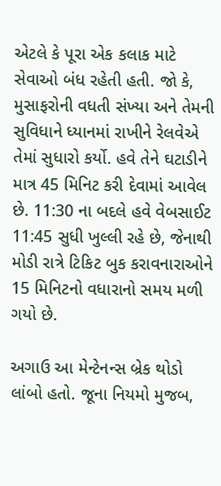એટલે કે પૂરા એક કલાક માટે સેવાઓ બંધ રહેતી હતી. જો કે, મુસાફરોની વધતી સંખ્યા અને તેમની સુવિધાને ધ્યાનમાં રાખીને રેલવેએ તેમાં સુધારો કર્યો. હવે તેને ઘટાડીને માત્ર 45 મિનિટ કરી દેવામાં આવેલ છે. 11:30 ના બદલે હવે વેબસાઈટ 11:45 સુધી ખુલ્લી રહે છે, જેનાથી મોડી રાત્રે ટિકિટ બુક કરાવનારાઓને 15 મિનિટનો વધારાનો સમય મળી ગયો છે.

અગાઉ આ મેન્ટેનન્સ બ્રેક થોડો લાંબો હતો. જૂના નિયમો મુજબ,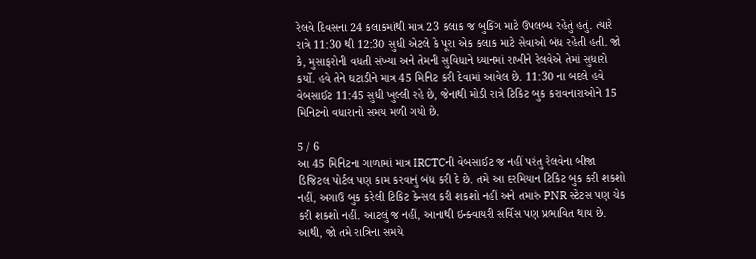રેલવે દિવસના 24 કલાકમાંથી માત્ર 23 કલાક જ બુકિંગ માટે ઉપલબ્ધ રહેતું હતું. ત્યારે રાત્રે 11:30 થી 12:30 સુધી એટલે કે પૂરા એક કલાક માટે સેવાઓ બંધ રહેતી હતી. જો કે, મુસાફરોની વધતી સંખ્યા અને તેમની સુવિધાને ધ્યાનમાં રાખીને રેલવેએ તેમાં સુધારો કર્યો. હવે તેને ઘટાડીને માત્ર 45 મિનિટ કરી દેવામાં આવેલ છે. 11:30 ના બદલે હવે વેબસાઈટ 11:45 સુધી ખુલ્લી રહે છે, જેનાથી મોડી રાત્રે ટિકિટ બુક કરાવનારાઓને 15 મિનિટનો વધારાનો સમય મળી ગયો છે.

5 / 6
આ 45 મિનિટના ગાળામાં માત્ર IRCTCની વેબસાઈટ જ નહીં પરંતુ રેલવેના બીજા ડિજિટલ પોર્ટલ પણ કામ કરવાનું બંધ કરી દે છે. તમે આ દરમિયાન ટિકિટ બુક કરી શકશો નહીં, અગાઉ બુક કરેલી ટિકિટ કેન્સલ કરી શકશો નહીં અને તમારું PNR સ્ટેટસ પણ ચેક કરી શકશો નહીં. આટલું જ નહીં, આનાથી ઇન્ક્વાયરી સર્વિસ પણ પ્રભાવિત થાય છે. આથી, જો તમે રાત્રિના સમયે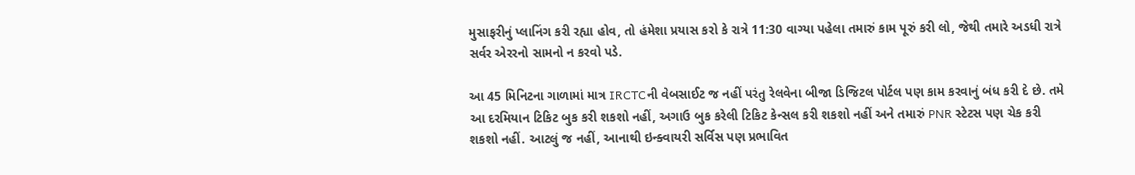મુસાફરીનું પ્લાનિંગ કરી રહ્યા હોવ, તો હંમેશા પ્રયાસ કરો કે રાત્રે 11:30 વાગ્યા પહેલા તમારું કામ પૂરું કરી લો, જેથી તમારે અડધી રાત્રે સર્વર એરરનો સામનો ન કરવો પડે.

આ 45 મિનિટના ગાળામાં માત્ર IRCTCની વેબસાઈટ જ નહીં પરંતુ રેલવેના બીજા ડિજિટલ પોર્ટલ પણ કામ કરવાનું બંધ કરી દે છે. તમે આ દરમિયાન ટિકિટ બુક કરી શકશો નહીં, અગાઉ બુક કરેલી ટિકિટ કેન્સલ કરી શકશો નહીં અને તમારું PNR સ્ટેટસ પણ ચેક કરી શકશો નહીં. આટલું જ નહીં, આનાથી ઇન્ક્વાયરી સર્વિસ પણ પ્રભાવિત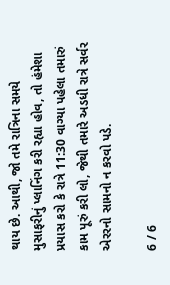થાય છે. આથી, જો તમે રાત્રિના સમયે મુસાફરીનું પ્લાનિંગ કરી રહ્યા હોવ, તો હંમેશા પ્રયાસ કરો કે રાત્રે 11:30 વાગ્યા પહેલા તમારું કામ પૂરું કરી લો, જેથી તમારે અડધી રાત્રે સર્વર એરરનો સામનો ન કરવો પડે.

6 / 6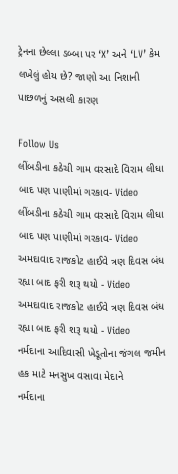ટ્રેનના છેલ્લા ડબ્બા પર ‘X’ અને ‘LV’ કેમ લખેલું હોય છે? જાણો આ નિશાની પાછળનું અસલી કારણ

Follow Us
લીંબડીના કઠેચી ગામ વરસાદે વિરામ લીધા બાદ પણ પાણીમાં ગરકાવ- Video
લીંબડીના કઠેચી ગામ વરસાદે વિરામ લીધા બાદ પણ પાણીમાં ગરકાવ- Video
અમદાવાદ રાજકોટ હાઈવે ત્રણ દિવસ બંધ રહ્યા બાદ ફરી શરૂ થયો - Video
અમદાવાદ રાજકોટ હાઈવે ત્રણ દિવસ બંધ રહ્યા બાદ ફરી શરૂ થયો - Video
નર્મદાના આદિવાસી ખેડૂતોના જંગલ જમીન હક માટે મનસુખ વસાવા મેદાને
નર્મદાના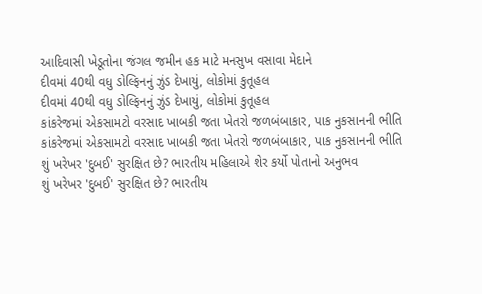આદિવાસી ખેડૂતોના જંગલ જમીન હક માટે મનસુખ વસાવા મેદાને
દીવમાં 40થી વધુ ડોલ્ફિનનું ઝુંડ દેખાયું, લોકોમાં કુતૂહલ
દીવમાં 40થી વધુ ડોલ્ફિનનું ઝુંડ દેખાયું, લોકોમાં કુતૂહલ
કાંકરેજમાં એકસામટો વરસાદ ખાબકી જતા ખેતરો જળબંબાકાર, પાક નુકસાનની ભીતિ
કાંકરેજમાં એકસામટો વરસાદ ખાબકી જતા ખેતરો જળબંબાકાર, પાક નુકસાનની ભીતિ
શું ખરેખર 'દુબઈ' સુરક્ષિત છે? ભારતીય મહિલાએ શેર કર્યો પોતાનો અનુભવ
શું ખરેખર 'દુબઈ' સુરક્ષિત છે? ભારતીય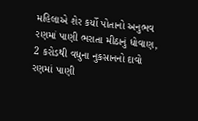મહિલાએ શેર કર્યો પોતાનો અનુભવ
રણમાં પાણી ભરાતા મીઠાનું ધોવાણ, 2 કરોડથી વધુના નુકસાનનો દાવો
રણમાં પાણી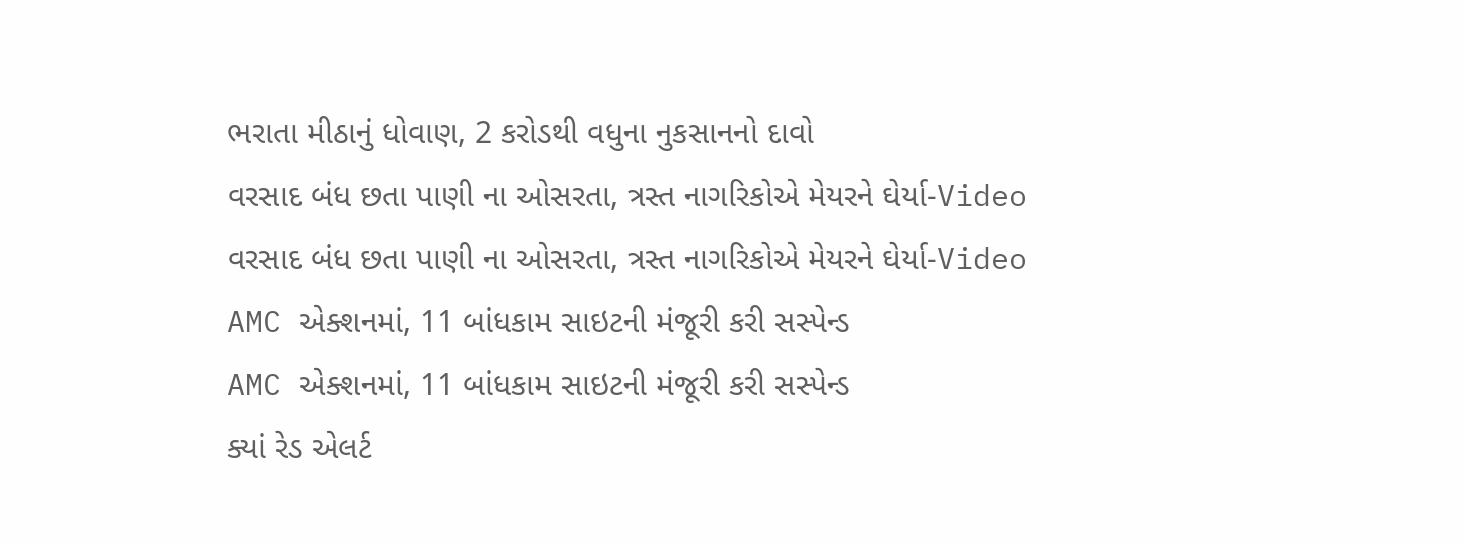ભરાતા મીઠાનું ધોવાણ, 2 કરોડથી વધુના નુકસાનનો દાવો
વરસાદ બંધ છતા પાણી ના ઓસરતા, ત્રસ્ત નાગરિકોએ મેયરને ઘેર્યા-Video
વરસાદ બંધ છતા પાણી ના ઓસરતા, ત્રસ્ત નાગરિકોએ મેયરને ઘેર્યા-Video
AMC એક્શનમાં, 11 બાંધકામ સાઇટની મંજૂરી કરી સસ્પેન્ડ
AMC એક્શનમાં, 11 બાંધકામ સાઇટની મંજૂરી કરી સસ્પેન્ડ
ક્યાં રેડ એલર્ટ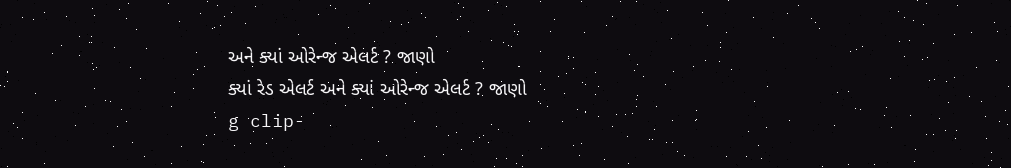અને ક્યાં ઓરેન્જ એલર્ટ ? જાણો
ક્યાં રેડ એલર્ટ અને ક્યાં ઓરેન્જ એલર્ટ ? જાણો
g clip-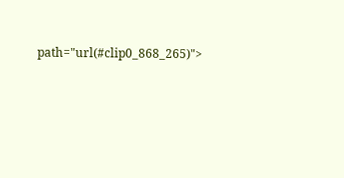path="url(#clip0_868_265)">